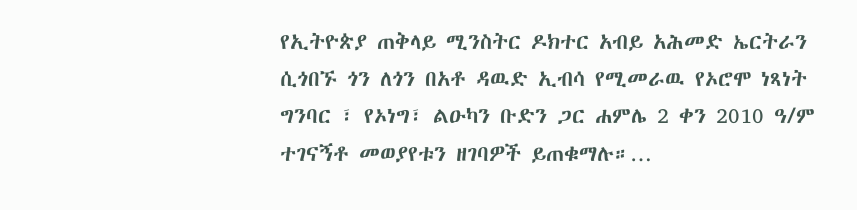የኢትዮጵያ ጠቅላይ ሚንስትር ዶክተር አብይ አሕመድ ኤርትራን ሲጎበኙ ጎን ለጎን በአቶ ዳዉድ ኢብሳ የሚመራዉ የኦሮሞ ነጻነት ግንባር ፣ የኦነግ፣ ልዑካን ቡድን ጋር ሐምሌ 2 ቀን 2010 ዓ/ም ተገናኝቶ መወያየቱን ዘገባዎች ይጠቁማሉ።…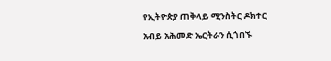የኢትዮጵያ ጠቅላይ ሚንስትር ዶክተር አብይ አሕመድ ኤርትራን ሲጎበኙ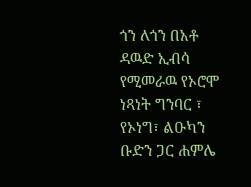ጎን ለጎን በአቶ ዳዉድ ኢብሳ የሚመራዉ የኦሮሞ ነጻነት ግንባር ፣ የኦነግ፣ ልዑካን ቡድን ጋር ሐምሌ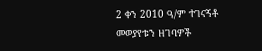2 ቀን 2010 ዓ/ም ተገናኝቶ መወያየቱን ዘገባዎች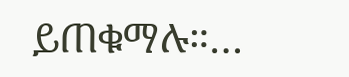ይጠቁማሉ።…